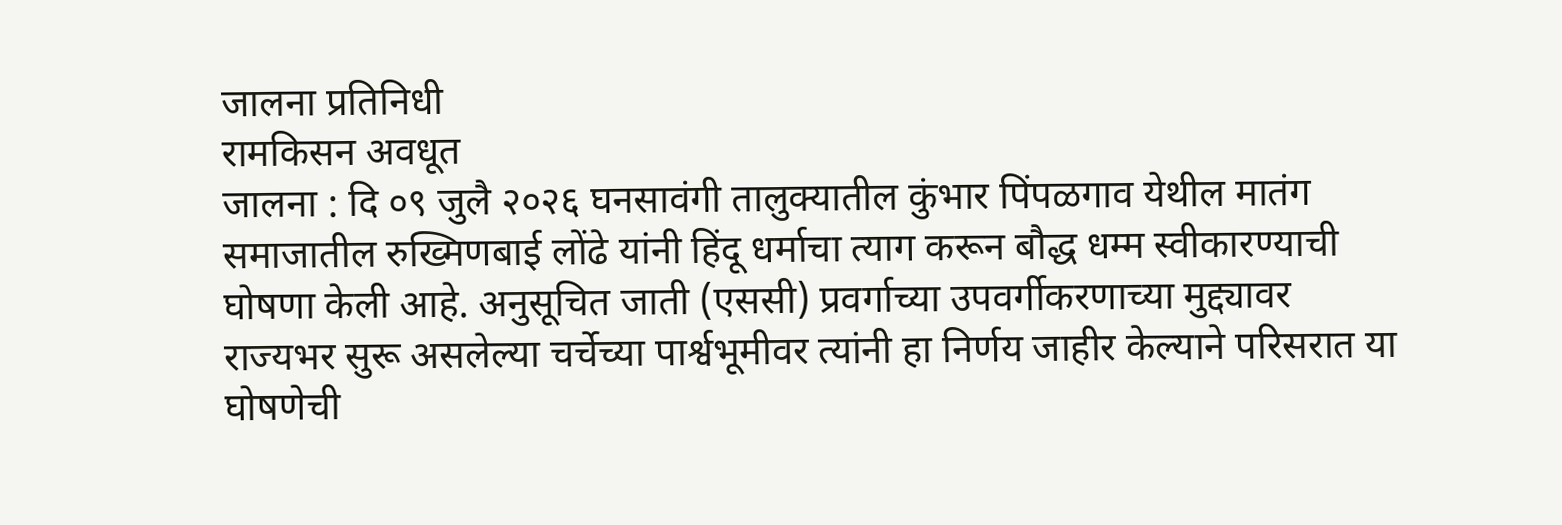जालना प्रतिनिधी
रामकिसन अवधूत
जालना : दि ०९ जुलै २०२६ घनसावंगी तालुक्यातील कुंभार पिंपळगाव येथील मातंग समाजातील रुख्मिणबाई लोंढे यांनी हिंदू धर्माचा त्याग करून बौद्ध धम्म स्वीकारण्याची घोषणा केली आहे. अनुसूचित जाती (एससी) प्रवर्गाच्या उपवर्गीकरणाच्या मुद्द्यावर राज्यभर सुरू असलेल्या चर्चेच्या पार्श्वभूमीवर त्यांनी हा निर्णय जाहीर केल्याने परिसरात या घोषणेची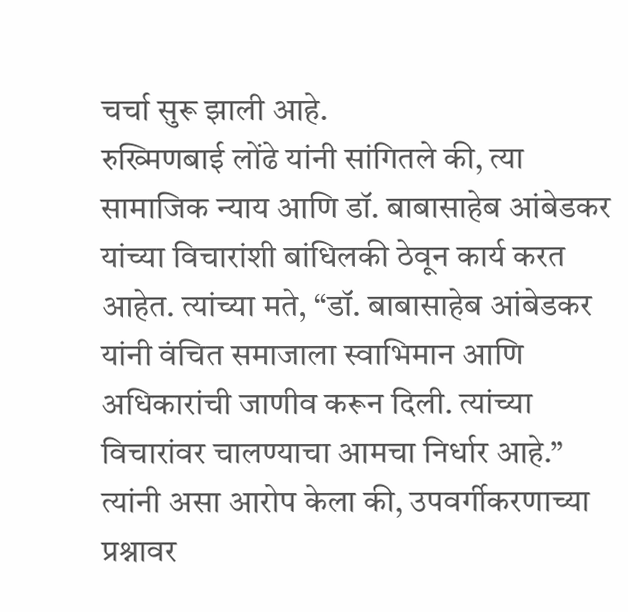चर्चा सुरू झाली आहे.
रुख्मिणबाई लोंढे यांनी सांगितले की, त्या सामाजिक न्याय आणि डॉ. बाबासाहेब आंबेडकर यांच्या विचारांशी बांधिलकी ठेवून कार्य करत आहेत. त्यांच्या मते, “डॉ. बाबासाहेब आंबेडकर यांनी वंचित समाजाला स्वाभिमान आणि अधिकारांची जाणीव करून दिली. त्यांच्या विचारांवर चालण्याचा आमचा निर्धार आहे.”
त्यांनी असा आरोप केला की, उपवर्गीकरणाच्या प्रश्नावर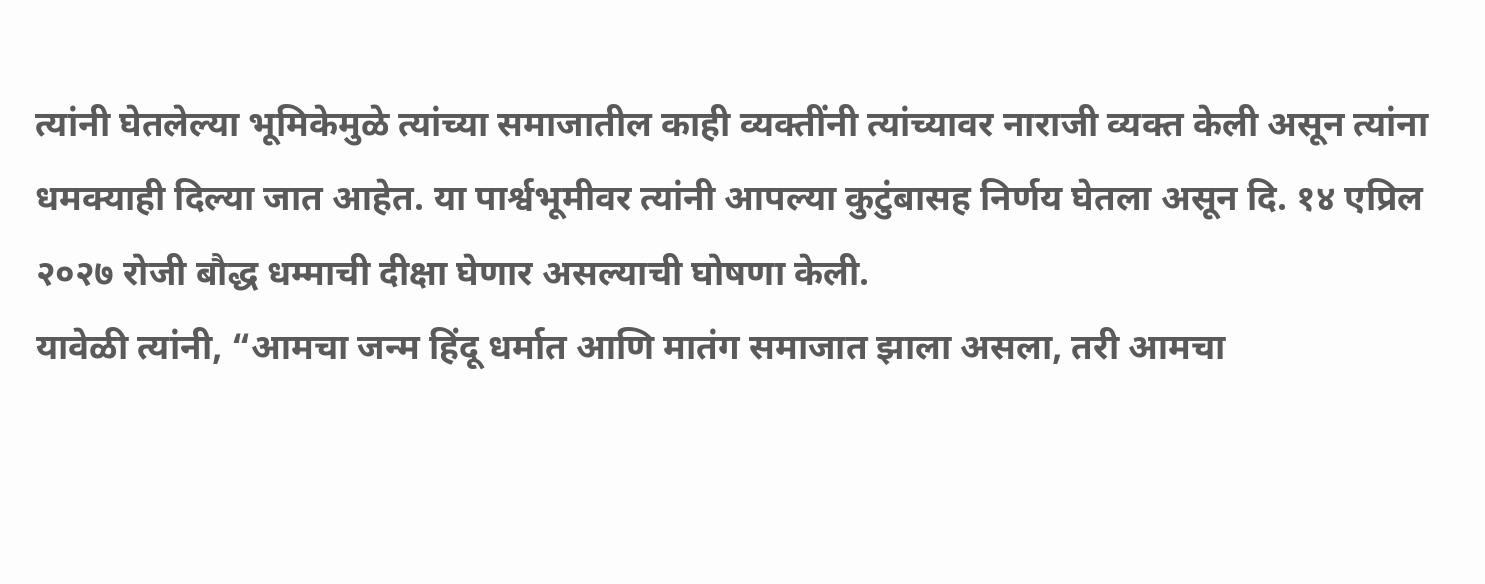त्यांनी घेतलेल्या भूमिकेमुळे त्यांच्या समाजातील काही व्यक्तींनी त्यांच्यावर नाराजी व्यक्त केली असून त्यांना धमक्याही दिल्या जात आहेत. या पार्श्वभूमीवर त्यांनी आपल्या कुटुंबासह निर्णय घेतला असून दि. १४ एप्रिल २०२७ रोजी बौद्ध धम्माची दीक्षा घेणार असल्याची घोषणा केली.
यावेळी त्यांनी, “आमचा जन्म हिंदू धर्मात आणि मातंग समाजात झाला असला, तरी आमचा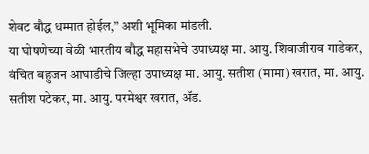शेवट बौद्ध धम्मात होईल,” अशी भूमिका मांडली.
या घोषणेच्या वेळी भारतीय बौद्ध महासभेचे उपाध्यक्ष मा. आयु. शिवाजीराव गाडेकर, वंचित बहुजन आघाडीचे जिल्हा उपाध्यक्ष मा. आयु. सतीश (मामा) खरात, मा. आयु. सतीश पटेकर, मा. आयु. परमेश्वर खरात, ॲड.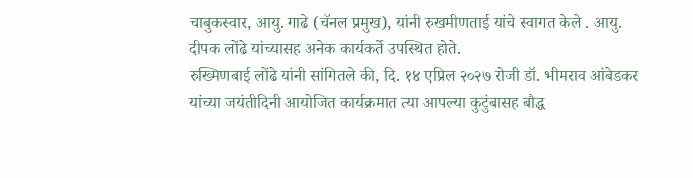चाबुकस्वार, आयु. गाढे (चॅनल प्रमुख), यांनी रुखमीणताई यांचे स्वागत केले . आयु. दीपक लोंढे यांच्यासह अनेक कार्यकर्ते उपस्थित होते.
रुख्मिणबाई लोंढे यांनी सांगितले की, दि. १४ एप्रिल २०२७ रोजी डॉ. भीमराव आंबेडकर यांच्या जयंतीदिनी आयोजित कार्यक्रमात त्या आपल्या कुटुंबासह बौद्ध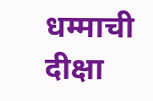धम्माची दीक्षा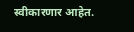स्वीकारणार आहेत.